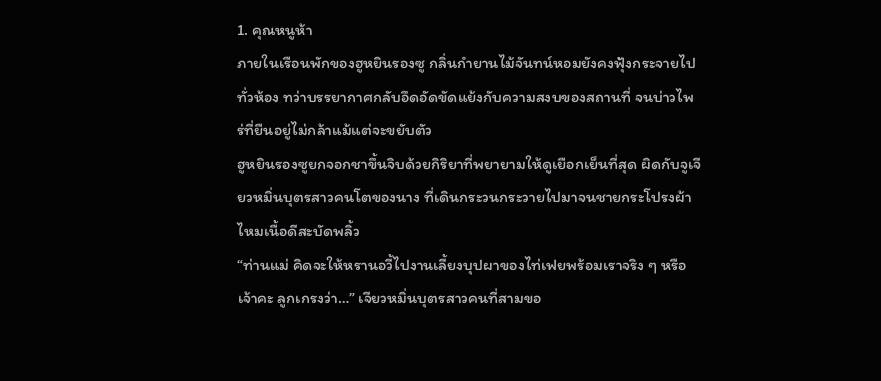1. คุณหนูห้า
ภายในเรือนพักของฮูหยินรองซู กลิ่นกำยานไม้จันทน์หอมยังคงฟุ้งกระจายไปทั่วห้อง ทว่าบรรยากาศกลับอึดอัดขัดแย้งกับความสงบของสถานที่ จนบ่าวไพร่ที่ยืนอยู่ไม่กล้าแม้แต่จะขยับตัว
ฮูหยินรองซูยกจอกชาขึ้นจิบด้วยกิริยาที่พยายามให้ดูเยือกเย็นที่สุด ผิดกับจูเจียวหมิ่นบุตรสาวคนโตของนาง ที่เดินกระวนกระวายไปมาจนชายกระโปรงผ้าไหมเนื้อดีสะบัดพลิ้ว
“ท่านแม่ คิดจะให้หรานอวี้ไปงานเลี้ยงบุปผาของไท่เฟยพร้อมเราจริง ๆ หรือเจ้าคะ ลูกเกรงว่า…” เจียวหมิ่นบุตรสาวคนที่สามขอ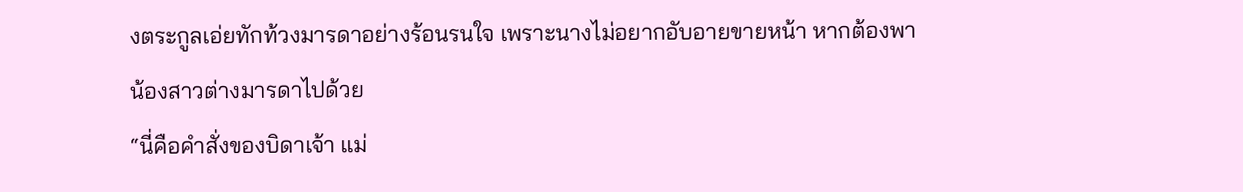งตระกูลเอ่ยทักท้วงมารดาอย่างร้อนรนใจ เพราะนางไม่อยากอับอายขายหน้า หากต้องพาน้องสาวต่างมารดาไปด้วย
“นี่คือคำสั่งของบิดาเจ้า แม่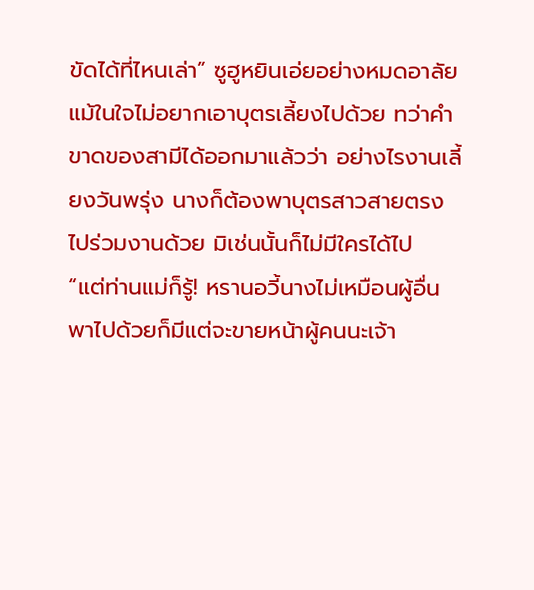ขัดได้ที่ไหนเล่า” ซูฮูหยินเอ่ยอย่างหมดอาลัย แม้ในใจไม่อยากเอาบุตรเลี้ยงไปด้วย ทว่าคำขาดของสามีได้ออกมาแล้วว่า อย่างไรงานเลี้ยงวันพรุ่ง นางก็ต้องพาบุตรสาวสายตรงไปร่วมงานด้วย มิเช่นนั้นก็ไม่มีใครได้ไป
“แต่ท่านแม่ก็รู้! หรานอวี้นางไม่เหมือนผู้อื่น พาไปด้วยก็มีแต่จะขายหน้าผู้คนนะเจ้า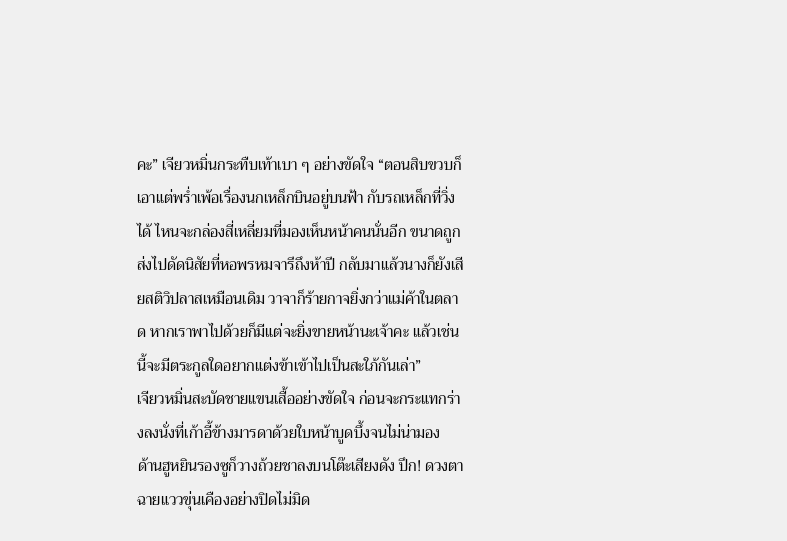คะ” เจียวหมิ่นกระทืบเท้าเบา ๆ อย่างขัดใจ “ตอนสิบขวบก็เอาแต่พร่ำเพ้อเรื่องนกเหล็กบินอยู่บนฟ้า กับรถเหล็กที่วิ่งได้ ไหนจะกล่องสี่เหลี่ยมที่มองเห็นหน้าคนนั่นอีก ขนาดถูกส่งไปดัดนิสัยที่หอพรหมจารีถึงห้าปี กลับมาแล้วนางก็ยังเสียสติวิปลาสเหมือนเดิม วาจาก็ร้ายกาจยิ่งกว่าแม่ค้าในตลาด หากเราพาไปด้วยก็มีแต่จะยิ่งขายหน้านะเจ้าคะ แล้วเช่นนี้จะมีตระกูลใดอยากแต่งข้าเข้าไปเป็นสะใภ้กันเล่า”
เจียวหมิ่นสะบัดชายแขนเสื้ออย่างขัดใจ ก่อนจะกระแทกร่างลงนั่งที่เก้าอี้ข้างมารดาด้วยใบหน้าบูดบึ้งจนไม่น่ามอง
ด้านฮูหยินรองซูก็วางถ้วยชาลงบนโต๊ะเสียงดัง ปึก! ดวงตาฉายแววขุ่นเคืองอย่างปิดไม่มิด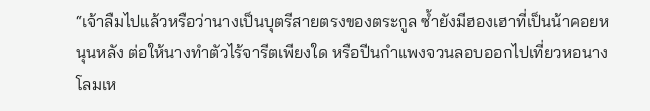“เจ้าลืมไปแล้วหรือว่านางเป็นบุตรีสายตรงของตระกูล ซ้ำยังมีฮองเฮาที่เป็นน้าคอยหนุนหลัง ต่อให้นางทำตัวไร้จารีตเพียงใด หรือปีนกำแพงจวนลอบออกไปเที่ยวหอนางโลมเห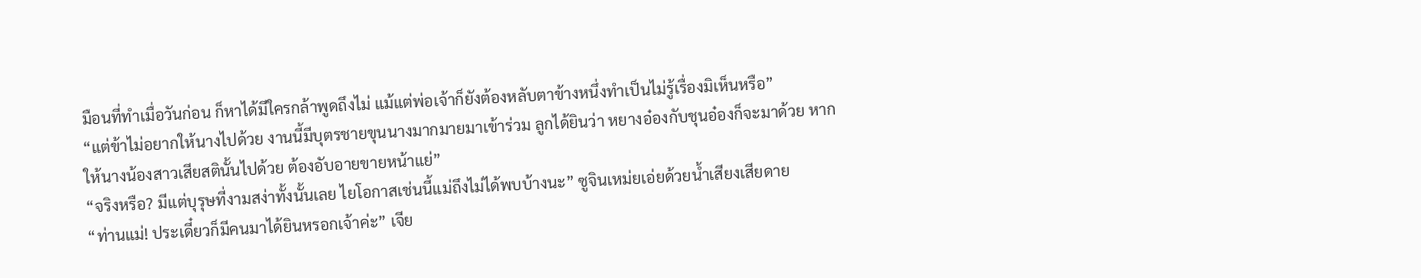มือนที่ทำเมื่อวันก่อน ก็หาได้มีใครกล้าพูดถึงไม่ แม้แต่พ่อเจ้าก็ยังต้องหลับตาข้างหนึ่งทำเป็นไม่รู้เรื่องมิเห็นหรือ”
“แต่ข้าไม่อยากให้นางไปด้วย งานนี้มีบุตรชายขุนนางมากมายมาเข้าร่วม ลูกได้ยินว่า หยางอ๋องกับชุนอ๋องก็จะมาด้วย หากให้นางน้องสาวเสียสตินั้นไปด้วย ต้องอับอายขายหน้าแย่”
“จริงหรือ? มีแต่บุรุษที่งามสง่าทั้งนั้นเลย ไยโอกาสเช่นนี้แม่ถึงไม่ได้พบบ้างนะ” ซูจินเหม่ยเอ่ยด้วยน้ำเสียงเสียดาย
“ท่านแม่! ประเดี๋ยวก็มีคนมาได้ยินหรอกเจ้าค่ะ” เจีย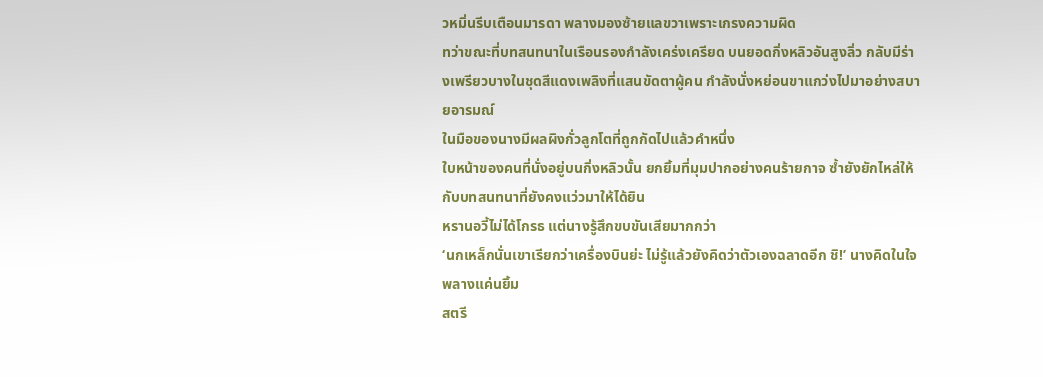วหมิ่นรีบเตือนมารดา พลางมองซ้ายแลขวาเพราะเกรงความผิด
ทว่าขณะที่บทสนทนาในเรือนรองกำลังเคร่งเครียด บนยอดกิ่งหลิวอันสูงลิ่ว กลับมีร่างเพรียวบางในชุดสีแดงเพลิงที่แสนขัดตาผู้คน กำลังนั่งหย่อนขาแกว่งไปมาอย่างสบายอารมณ์
ในมือของนางมีผลผิงกั่วลูกโตที่ถูกกัดไปแล้วคำหนึ่ง
ใบหน้าของคนที่นั่งอยู่บนกิ่งหลิวนั้น ยกยิ้มที่มุมปากอย่างคนร้ายกาจ ซ้ำยังยักไหล่ให้กับบทสนทนาที่ยังคงแว่วมาให้ได้ยิน
หรานอวี้ไม่ได้โกรธ แต่นางรู้สึกขบขันเสียมากกว่า
‘นกเหล็กนั่นเขาเรียกว่าเครื่องบินย่ะ ไม่รู้แล้วยังคิดว่าตัวเองฉลาดอีก ชิ!’ นางคิดในใจพลางแค่นยิ้ม
สตรี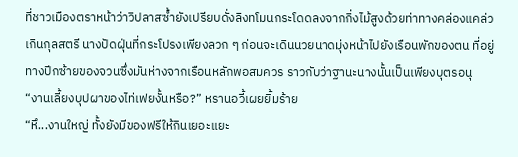ที่ชาวเมืองตราหน้าว่าวิปลาสซ้ำยังเปรียบดั่งลิงทโมนกระโดดลงจากกิ่งไม้สูงด้วยท่าทางคล่องแคล่วเกินกุลสตรี นางปัดฝุ่นที่กระโปรงเพียงลวก ๆ ก่อนจะเดินนวยนาดมุ่งหน้าไปยังเรือนพักของตน ที่อยู่ทางปีกซ้ายของจวนซึ่งมันห่างจากเรือนหลักพอสมควร ราวกับว่าฐานะนางนั้นเป็นเพียงบุตรอนุ
“งานเลี้ยงบุปผาของไท่เฟยงั้นหรือ?” หรานอวี้เผยยิ้มร้าย
“หึ...งานใหญ่ ทั้งยังมีของฟรีให้กินเยอะแยะ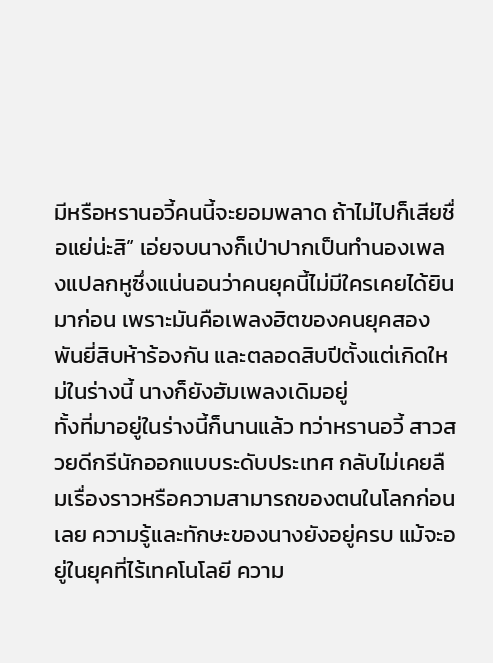มีหรือหรานอวี้คนนี้จะยอมพลาด ถ้าไม่ไปก็เสียชื่อแย่น่ะสิ” เอ่ยจบนางก็เป่าปากเป็นทำนองเพลงแปลกหูซึ่งแน่นอนว่าคนยุคนี้ไม่มีใครเคยได้ยินมาก่อน เพราะมันคือเพลงฮิตของคนยุคสองพันยี่สิบห้าร้องกัน และตลอดสิบปีตั้งแต่เกิดใหม่ในร่างนี้ นางก็ยังฮัมเพลงเดิมอยู่
ทั้งที่มาอยู่ในร่างนี้ก็นานแล้ว ทว่าหรานอวี้ สาวสวยดีกรีนักออกแบบระดับประเทศ กลับไม่เคยลืมเรื่องราวหรือความสามารถของตนในโลกก่อนเลย ความรู้และทักษะของนางยังอยู่ครบ แม้จะอยู่ในยุคที่ไร้เทคโนโลยี ความ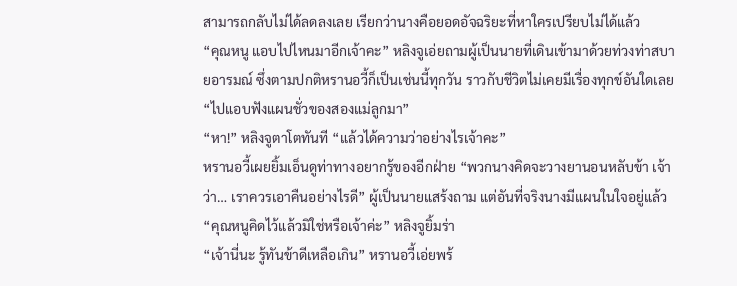สามารถกลับไม่ได้ลดลงเลย เรียกว่านางคือยอดอัจฉริยะที่หาใครเปรียบไม่ได้แล้ว
“คุณหนู แอบไปไหนมาอีกเจ้าคะ” หลิงจูเอ่ยถามผู้เป็นนายที่เดินเข้ามาด้วยท่วงท่าสบายอารมณ์ ซึ่งตามปกติหรานอวี้ก็เป็นเช่นนี้ทุกวัน ราวกับชีวิตไม่เคยมีเรื่องทุกข์อันใดเลย
“ไปแอบฟังแผนชั่วของสองแม่ลูกมา”
“หา!” หลิงจูตาโตทันที “แล้วได้ความว่าอย่างไรเจ้าคะ”
หรานอวี้เผยยิ้มเอ็นดูท่าทางอยากรู้ของอีกฝ่าย “พวกนางคิดจะวางยานอนหลับข้า เจ้าว่า… เราควรเอาคืนอย่างไรดี” ผู้เป็นนายแสร้งถาม แต่อันที่จริงนางมีแผนในใจอยู่แล้ว
“คุณหนูคิดไว้แล้วมิใช่หรือเจ้าค่ะ” หลิงจูยิ้มร่า
“เจ้านี่นะ รู้ทันข้าดีเหลือเกิน” หรานอวี้เอ่ยพร้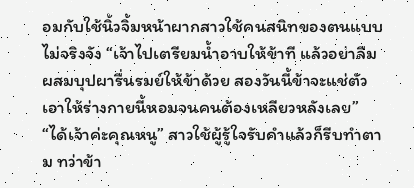อมกับใช้นิ้วจิ้มหน้าผากสาวใช้คนสนิทของตนแบบไม่จริงจัง “เจ้าไปเตรียมน้ำอาบให้ข้าที แล้วอย่าลืมผสมบุปผารื่นรมย์ให้ข้าด้วย สองวันนี้ข้าจะแช่ตัว เอาให้ร่างกายนี้หอมจนคนต้องเหลียวหลังเลย”
“ได้เจ้าค่ะคุณหนู” สาวใช้ผู้รู้ใจรับคำแล้วก็รีบทำตาม ทว่าข้า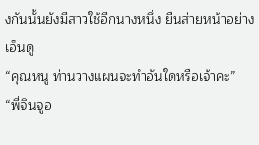งกันนั้นยังมีสาวใช้อีกนางหนึ่ง ยืนส่ายหน้าอย่างเอ็นดู
“คุณหนู ท่านวางแผนจะทำอันใดหรือเจ้าคะ”
“พี่จินจูอ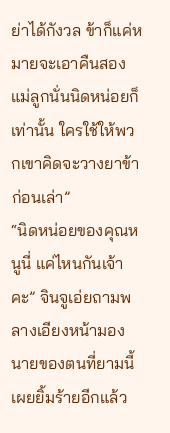ย่าได้กังวล ข้าก็แค่หมายจะเอาคืนสองแม่ลูกนั่นนิดหน่อยก็เท่านั้น ใครใช้ให้พวกเขาคิดจะวางยาข้าก่อนเล่า”
“นิดหน่อยของคุณหนูนี่ แค่ไหนกันเจ้าคะ” จินจูเอ่ยถามพลางเอียงหน้ามองนายของตนที่ยามนี้เผยยิ้มร้ายอีกแล้ว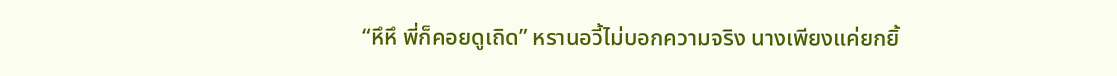“หึหึ พี่ก็คอยดูเถิด” หรานอวี้ไม่บอกความจริง นางเพียงแค่ยกยิ้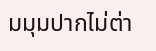มมุมปากไม่ต่า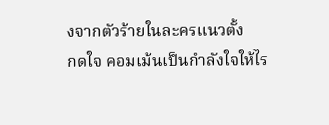งจากตัวร้ายในละครแนวตั้ง
กดใจ คอมเม้นเป็นกำลังใจให้ไร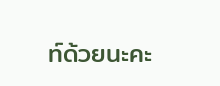ท์ด้วยนะคะ